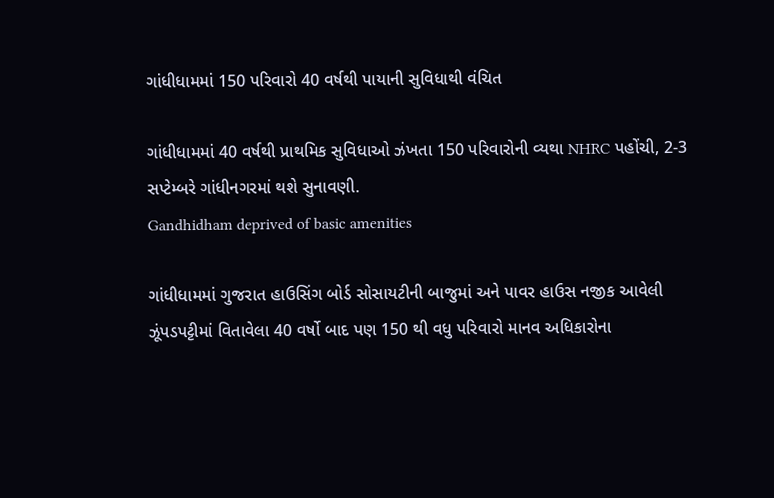ગાંધીધામમાં 150 પરિવારો 40 વર્ષથી પાયાની સુવિધાથી વંચિત

ગાંધીધામમાં 40 વર્ષથી પ્રાથમિક સુવિધાઓ ઝંખતા 150 પરિવારોની વ્યથા NHRC પહોંચી, 2-3 સપ્ટેમ્બરે ગાંધીનગરમાં થશે સુનાવણી.
Gandhidham deprived of basic amenities

ગાંધીધામમાં ગુજરાત હાઉસિંગ બોર્ડ સોસાયટીની બાજુમાં અને પાવર હાઉસ નજીક આવેલી ઝૂંપડપટ્ટીમાં વિતાવેલા 40 વર્ષો બાદ પણ 150 થી વધુ પરિવારો માનવ અધિકારોના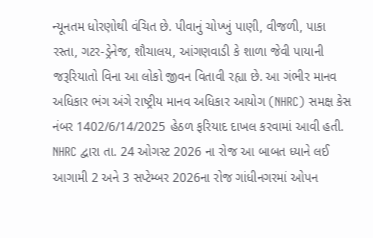ન્યૂનતમ ધોરણોથી વંચિત છે. પીવાનું ચોખ્ખું પાણી, વીજળી, પાકા રસ્તા, ગટર-ડ્રેનેજ, શૌચાલય, આંગણવાડી કે શાળા જેવી પાયાની જરૂરિયાતો વિના આ લોકો જીવન વિતાવી રહ્યા છે. આ ગંભીર માનવ અધિકાર ભંગ અંગે રાષ્ટ્રીય માનવ અધિકાર આયોગ (NHRC) સમક્ષ કેસ નંબર 1402/6/14/2025 હેઠળ ફરિયાદ દાખલ કરવામાં આવી હતી. NHRC દ્વારા તા. 24 ઓગસ્ટ 2026 ના રોજ આ બાબત ધ્યાને લઈ આગામી 2 અને 3 સપ્ટેમ્બર 2026ના રોજ ગાંધીનગરમાં ઓપન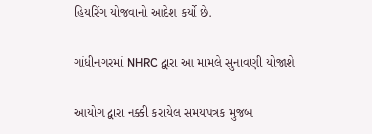હિયરિંગ યોજવાનો આદેશ કર્યો છે.

ગાંધીનગરમાં NHRC દ્વારા આ મામલે સુનાવણી યોજાશે

આયોગ દ્વારા નક્કી કરાયેલ સમયપત્રક મુજબ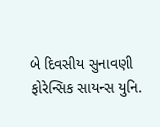બે દિવસીય સુનાવણી ફોરેન્સિક સાયન્સ યુનિ.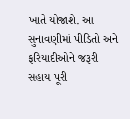ખાતે યોજાશે. આ સુનાવણીમાં પીડિતો અને ફરિયાદીઓને જરૂરી સહાય પૂરી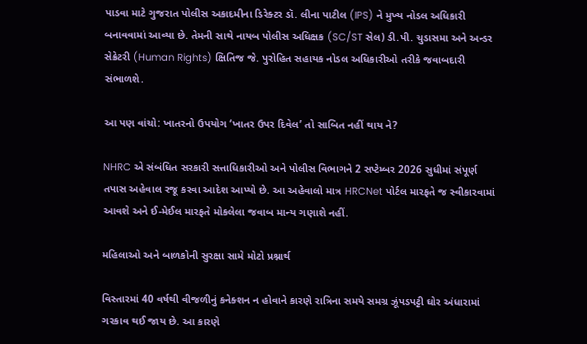પાડવા માટે ગુજરાત પોલીસ અકાદમીના ડિરેક્ટર ડૉ. લીના પાટીલ (IPS) ને મુખ્ય નોડલ અધિકારી બનાવવામાં આવ્યા છે. તેમની સાથે નાયબ પોલીસ અધિક્ષક (SC/ST સેલ) ડી.પી. ચુડાસમા અને અન્ડર સેક્રેટરી (Human Rights) ક્ષિતિજ જે. પુરોહિત સહાયક નોડલ અધિકારીઓ તરીકે જવાબદારી સંભાળશે.

આ પણ વાંચો: ખાતરનો ઉપયોગ ‘ખાતર ઉપર દિવેલ’ તો સાબિત નહીં થાય ને?

NHRC એ સંબંધિત સરકારી સત્તાધિકારીઓ અને પોલીસ વિભાગને 2 સપ્ટેમ્બર 2026 સુધીમાં સંપૂર્ણ તપાસ અહેવાલ રજૂ કરવા આદેશ આપ્યો છે. આ અહેવાલો માત્ર HRCNet પોર્ટલ મારફતે જ સ્વીકારવામાં આવશે અને ઈ-મેઈલ મારફતે મોકલેલા જવાબ માન્ય ગણાશે નહીં.

મહિલાઓ અને બાળકોની સુરક્ષા સામે મોટો પ્રશ્નાર્થ

વિસ્તારમાં 40 વર્ષથી વીજળીનું કનેક્શન ન હોવાને કારણે રાત્રિના સમયે સમગ્ર ઝૂંપડપટ્ટી ઘોર અંધારામાં ગરકાવ થઈ જાય છે. આ કારણે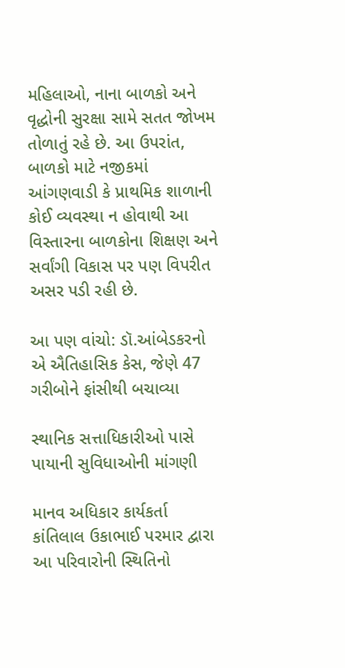મહિલાઓ, નાના બાળકો અને વૃદ્ધોની સુરક્ષા સામે સતત જોખમ તોળાતું રહે છે. આ ઉપરાંત, બાળકો માટે નજીકમાં આંગણવાડી કે પ્રાથમિક શાળાની કોઈ વ્યવસ્થા ન હોવાથી આ વિસ્તારના બાળકોના શિક્ષણ અને સર્વાંગી વિકાસ પર પણ વિપરીત અસર પડી રહી છે.

આ પણ વાંચો: ડૉ.આંબેડકરનો એ ઐતિહાસિક કેસ, જેણે 47 ગરીબોને ફાંસીથી બચાવ્યા

સ્થાનિક સત્તાધિકારીઓ પાસે પાયાની સુવિધાઓની માંગણી

માનવ અધિકાર કાર્યકર્તા કાંતિલાલ ઉકાભાઈ પરમાર દ્વારા આ પરિવારોની સ્થિતિનો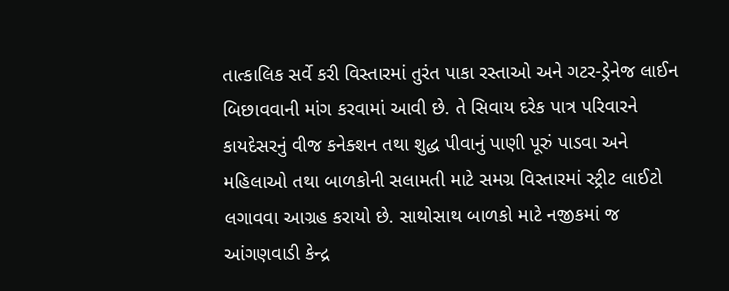તાત્કાલિક સર્વે કરી વિસ્તારમાં તુરંત પાકા રસ્તાઓ અને ગટર-ડ્રેનેજ લાઈન બિછાવવાની માંગ કરવામાં આવી છે. તે સિવાય દરેક પાત્ર પરિવારને કાયદેસરનું વીજ કનેક્શન તથા શુદ્ધ પીવાનું પાણી પૂરું પાડવા અને મહિલાઓ તથા બાળકોની સલામતી માટે સમગ્ર વિસ્તારમાં સ્ટ્રીટ લાઈટો લગાવવા આગ્રહ કરાયો છે. સાથોસાથ બાળકો માટે નજીકમાં જ આંગણવાડી કેન્દ્ર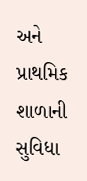અને પ્રાથમિક શાળાની સુવિધા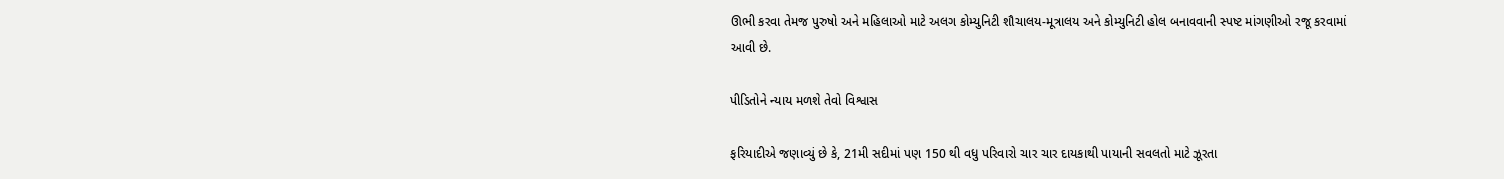ઊભી કરવા તેમજ પુરુષો અને મહિલાઓ માટે અલગ કોમ્યુનિટી શૌચાલય-મૂત્રાલય અને કોમ્યુનિટી હોલ બનાવવાની સ્પષ્ટ માંગણીઓ રજૂ કરવામાં આવી છે.

પીડિતોને ન્યાય મળશે તેવો વિશ્વાસ

ફરિયાદીએ જણાવ્યું છે કે, 21મી સદીમાં પણ 150 થી વધુ પરિવારો ચાર ચાર દાયકાથી પાયાની સવલતો માટે ઝૂરતા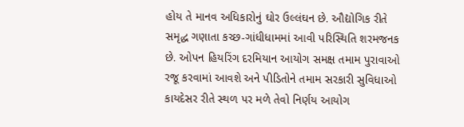હોય તે માનવ અધિકારોનું ઘોર ઉલ્લંઘન છે. ઔદ્યોગિક રીતે સમૃદ્ધ ગણાતા કચ્છ-ગાંધીધામમાં આવી પરિસ્થિતિ શરમજનક છે. ઓપન હિયરિંગ દરમિયાન આયોગ સમક્ષ તમામ પુરાવાઓ રજૂ કરવામાં આવશે અને પીડિતોને તમામ સરકારી સુવિધાઓ કાયદેસર રીતે સ્થળ પર મળે તેવો નિર્ણય આયોગ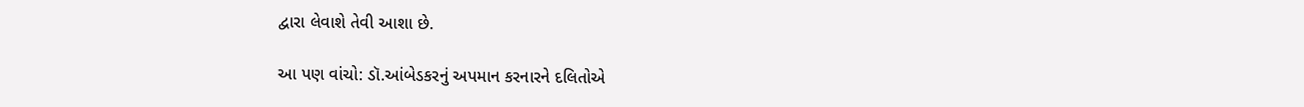દ્વારા લેવાશે તેવી આશા છે.

આ પણ વાંચો: ડૉ.આંબેડકરનું અપમાન કરનારને દલિતોએ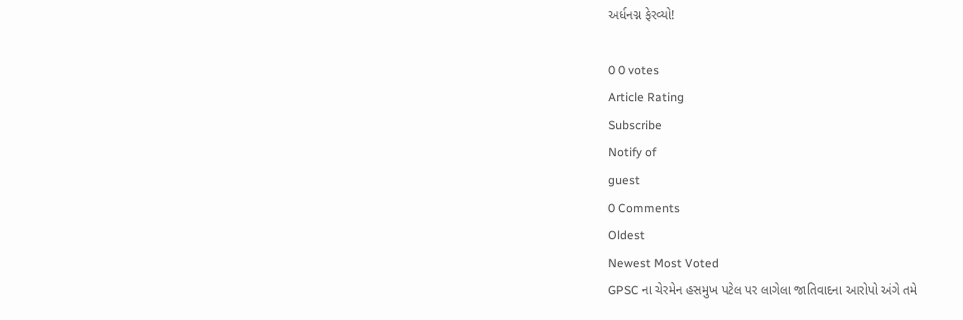અર્ધનગ્ન ફેરવ્યો!

0 0 votes
Article Rating
Subscribe
Notify of
guest
0 Comments
Oldest
Newest Most Voted
GPSC ના ચેરમેન હસમુખ પટેલ પર લાગેલા જાતિવાદના આરોપો અંગે તમે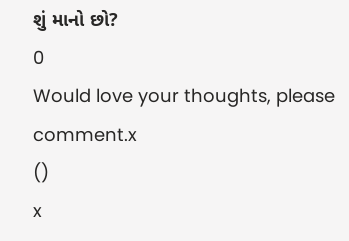શું માનો છો?
0
Would love your thoughts, please comment.x
()
x